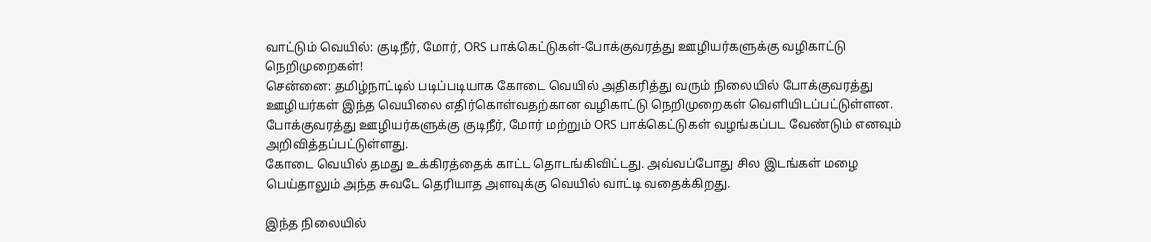வாட்டும் வெயில்: குடிநீர், மோர், ORS பாக்கெட்டுகள்-போக்குவரத்து ஊழியர்களுக்கு வழிகாட்டு நெறிமுறைகள்!
சென்னை: தமிழ்நாட்டில் படிப்படியாக கோடை வெயில் அதிகரித்து வரும் நிலையில் போக்குவரத்து ஊழியர்கள் இந்த வெயிலை எதிர்கொள்வதற்கான வழிகாட்டு நெறிமுறைகள் வெளியிடப்பட்டுள்ளன. போக்குவரத்து ஊழியர்களுக்கு குடிநீர், மோர் மற்றும் ORS பாக்கெட்டுகள் வழங்கப்பட வேண்டும் எனவும் அறிவித்தப்பட்டுள்ளது.
கோடை வெயில் தமது உக்கிரத்தைக் காட்ட தொடங்கிவிட்டது. அவ்வப்போது சில இடங்கள் மழை பெய்தாலும் அந்த சுவடே தெரியாத அளவுக்கு வெயில் வாட்டி வதைக்கிறது.

இந்த நிலையில்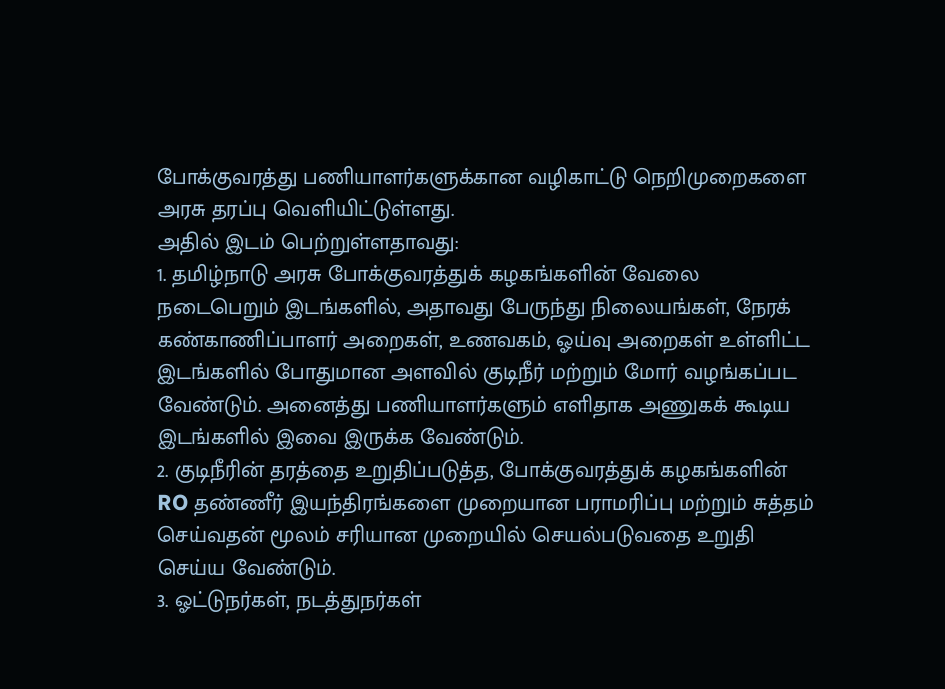போக்குவரத்து பணியாளர்களுக்கான வழிகாட்டு நெறிமுறைகளை அரசு தரப்பு வெளியிட்டுள்ளது.
அதில் இடம் பெற்றுள்ளதாவது:
1. தமிழ்நாடு அரசு போக்குவரத்துக் கழகங்களின் வேலை நடைபெறும் இடங்களில், அதாவது பேருந்து நிலையங்கள், நேரக் கண்காணிப்பாளர் அறைகள், உணவகம், ஓய்வு அறைகள் உள்ளிட்ட இடங்களில் போதுமான அளவில் குடிநீர் மற்றும் மோர் வழங்கப்பட வேண்டும். அனைத்து பணியாளர்களும் எளிதாக அணுகக் கூடிய இடங்களில் இவை இருக்க வேண்டும்.
2. குடிநீரின் தரத்தை உறுதிப்படுத்த, போக்குவரத்துக் கழகங்களின் RO தண்ணீர் இயந்திரங்களை முறையான பராமரிப்பு மற்றும் சுத்தம் செய்வதன் மூலம் சரியான முறையில் செயல்படுவதை உறுதி செய்ய வேண்டும்.
3. ஓட்டுநர்கள், நடத்துநர்கள்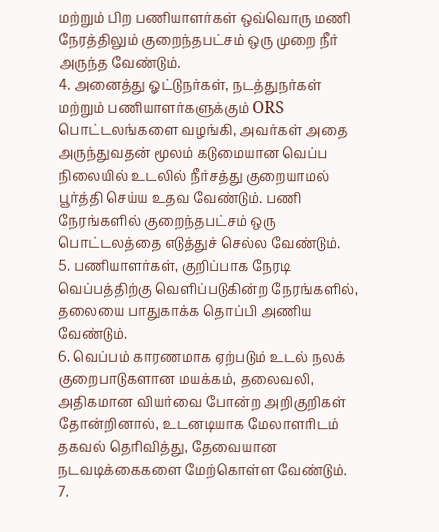மற்றும் பிற பணியாளர்கள் ஒவ்வொரு மணி நேரத்திலும் குறைந்தபட்சம் ஒரு முறை நீர் அருந்த வேண்டும்.
4. அனைத்து ஓட்டுநர்கள், நடத்துநர்கள் மற்றும் பணியாளர்களுக்கும் ORS பொட்டலங்களை வழங்கி, அவர்கள் அதை அருந்துவதன் மூலம் கடுமையான வெப்ப நிலையில் உடலில் நீர்சத்து குறையாமல் பூர்த்தி செய்ய உதவ வேண்டும். பணி நேரங்களில் குறைந்தபட்சம் ஒரு பொட்டலத்தை எடுத்துச் செல்ல வேண்டும்.
5. பணியாளர்கள், குறிப்பாக நேரடி வெப்பத்திற்கு வெளிப்படுகின்ற நேரங்களில், தலையை பாதுகாக்க தொப்பி அணிய வேண்டும்.
6. வெப்பம் காரணமாக ஏற்படும் உடல் நலக் குறைபாடுகளான மயக்கம், தலைவலி, அதிகமான வியர்வை போன்ற அறிகுறிகள் தோன்றினால், உடனடியாக மேலாளரிடம் தகவல் தெரிவித்து, தேவையான நடவடிக்கைகளை மேற்கொள்ள வேண்டும்.
7.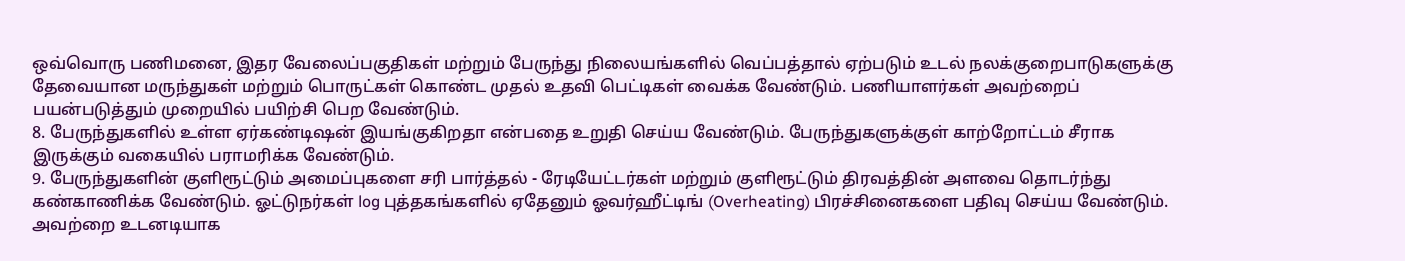ஒவ்வொரு பணிமனை, இதர வேலைப்பகுதிகள் மற்றும் பேருந்து நிலையங்களில் வெப்பத்தால் ஏற்படும் உடல் நலக்குறைபாடுகளுக்கு தேவையான மருந்துகள் மற்றும் பொருட்கள் கொண்ட முதல் உதவி பெட்டிகள் வைக்க வேண்டும். பணியாளர்கள் அவற்றைப் பயன்படுத்தும் முறையில் பயிற்சி பெற வேண்டும்.
8. பேருந்துகளில் உள்ள ஏர்கண்டிஷன் இயங்குகிறதா என்பதை உறுதி செய்ய வேண்டும். பேருந்துகளுக்குள் காற்றோட்டம் சீராக இருக்கும் வகையில் பராமரிக்க வேண்டும்.
9. பேருந்துகளின் குளிரூட்டும் அமைப்புகளை சரி பார்த்தல் - ரேடியேட்டர்கள் மற்றும் குளிரூட்டும் திரவத்தின் அளவை தொடர்ந்து கண்காணிக்க வேண்டும். ஓட்டுநர்கள் log புத்தகங்களில் ஏதேனும் ஓவர்ஹீட்டிங் (Overheating) பிரச்சினைகளை பதிவு செய்ய வேண்டும். அவற்றை உடனடியாக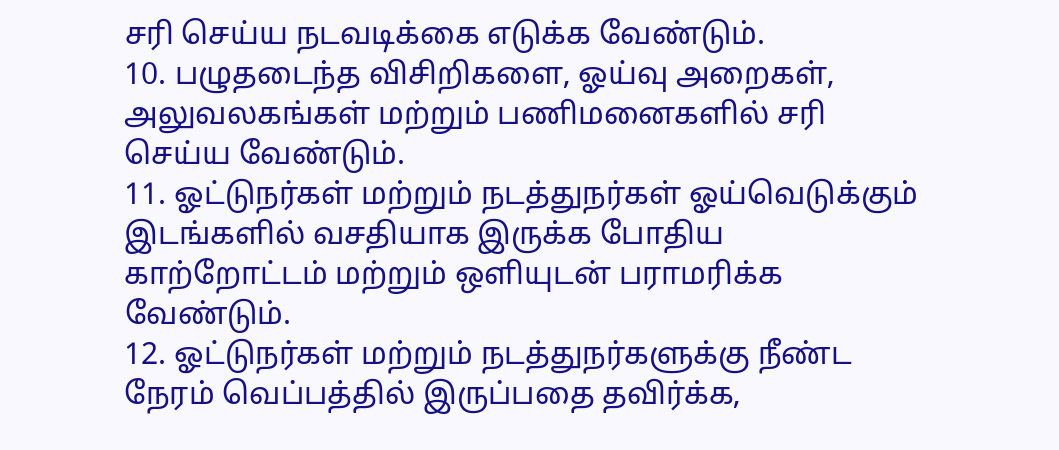சரி செய்ய நடவடிக்கை எடுக்க வேண்டும்.
10. பழுதடைந்த விசிறிகளை, ஓய்வு அறைகள், அலுவலகங்கள் மற்றும் பணிமனைகளில் சரி செய்ய வேண்டும்.
11. ஓட்டுநர்கள் மற்றும் நடத்துநர்கள் ஓய்வெடுக்கும் இடங்களில் வசதியாக இருக்க போதிய காற்றோட்டம் மற்றும் ஒளியுடன் பராமரிக்க வேண்டும்.
12. ஓட்டுநர்கள் மற்றும் நடத்துநர்களுக்கு நீண்ட நேரம் வெப்பத்தில் இருப்பதை தவிர்க்க,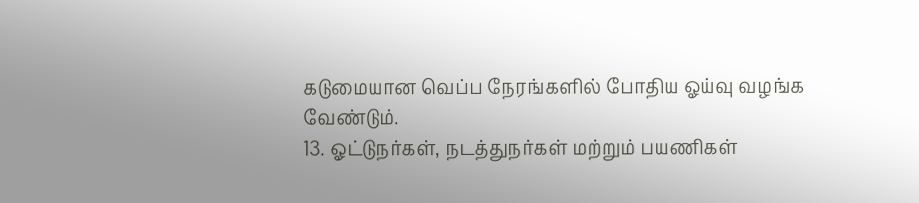கடுமையான வெப்ப நேரங்களில் போதிய ஓய்வு வழங்க வேண்டும்.
13. ஓட்டுநர்கள், நடத்துநர்கள் மற்றும் பயணிகள்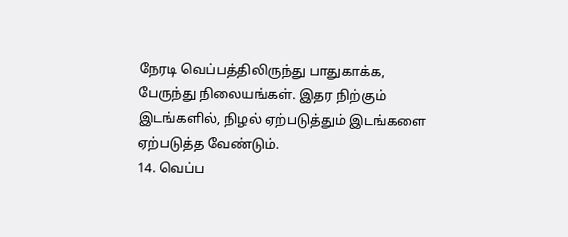நேரடி வெப்பத்திலிருந்து பாதுகாக்க, பேருந்து நிலையங்கள். இதர நிற்கும் இடங்களில், நிழல் ஏற்படுத்தும் இடங்களை ஏற்படுத்த வேண்டும்.
14. வெப்ப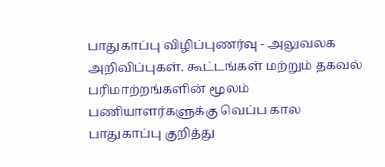பாதுகாப்பு விழிப்புணர்வு - அலுவலக அறிவிப்புகள். கூட்டங்கள் மற்றும் தகவல் பரிமாற்றங்களின் மூலம் பணியாளர்களுக்கு வெப்ப கால பாதுகாப்பு குறித்து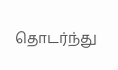தொடர்ந்து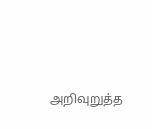அறிவுறுத்த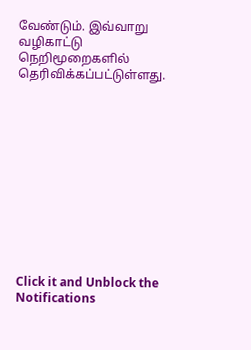வேண்டும். இவ்வாறு வழிகாட்டு நெறிமூறைகளில் தெரிவிக்கப்பட்டுள்ளது.












Click it and Unblock the Notifications